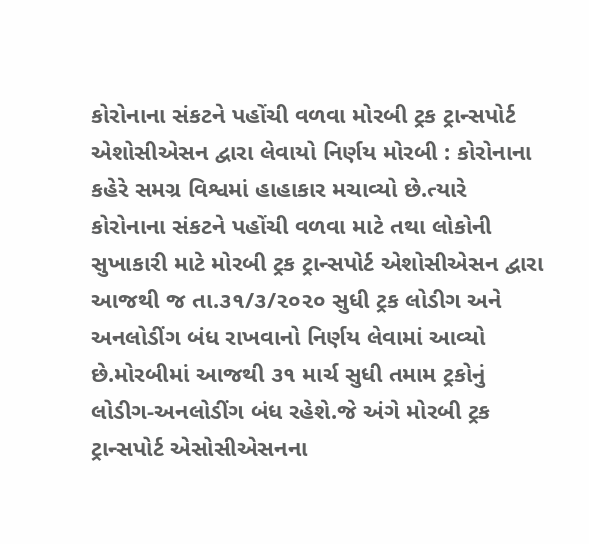કોરોનાના સંકટને પહોંચી વળવા મોરબી ટ્રક ટ્રાન્સપોર્ટ એશોસીએસન દ્વારા લેવાયો નિર્ણય મોરબી : કોરોનાના કહેરે સમગ્ર વિશ્વમાં હાહાકાર મચાવ્યો છે.ત્યારે કોરોનાના સંકટને પહોંચી વળવા માટે તથા લોકોની સુખાકારી માટે મોરબી ટ્રક ટ્રાન્સપોર્ટ એશોસીએસન દ્વારા આજથી જ તા.૩૧/૩/૨૦૨૦ સુધી ટ્રક લોડીગ અને અનલોડીંગ બંધ રાખવાનો નિર્ણય લેવામાં આવ્યો છે.મોરબીમાં આજથી ૩૧ માર્ચ સુધી તમામ ટ્રકોનું લોડીગ-અનલોડીંગ બંધ રહેશે.જે અંગે મોરબી ટ્રક ટ્રાન્સપોર્ટ એસોસીએસનના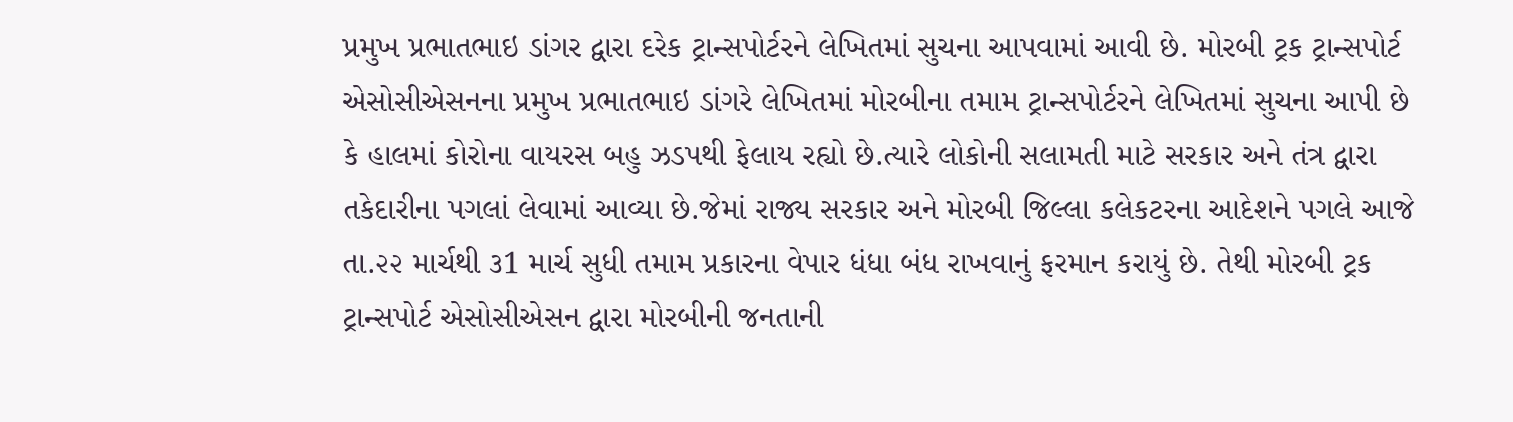પ્રમુખ પ્રભાતભાઇ ડાંગર દ્વારા દરેક ટ્રાન્સપોર્ટરને લેખિતમાં સુચના આપવામાં આવી છે. મોરબી ટ્રક ટ્રાન્સપોર્ટ એસોસીએસનના પ્રમુખ પ્રભાતભાઇ ડાંગરે લેખિતમાં મોરબીના તમામ ટ્રાન્સપોર્ટરને લેખિતમાં સુચના આપી છે કે હાલમાં કોરોના વાયરસ બહુ ઝડપથી ફેલાય રહ્યો છે.ત્યારે લોકોની સલામતી માટે સરકાર અને તંત્ર દ્વારા તકેદારીના પગલાં લેવામાં આવ્યા છે.જેમાં રાજ્ય સરકાર અને મોરબી જિલ્લા કલેકટરના આદેશને પગલે આજે તા.૨૨ માર્ચથી ૩1 માર્ચ સુધી તમામ પ્રકારના વેપાર ધંધા બંધ રાખવાનું ફરમાન કરાયું છે. તેથી મોરબી ટ્રક ટ્રાન્સપોર્ટ એસોસીએસન દ્વારા મોરબીની જનતાની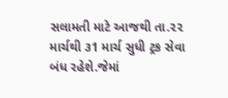સલામતી માટે આજથી તા.૨૨ માર્ચથી ૩1 માર્ચ સુધી ટ્રક સેવા બંધ રહેશે.જેમાં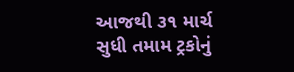આજથી ૩૧ માર્ચ સુધી તમામ ટ્રકોનું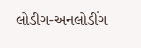લોડીગ-અનલોડીંગ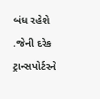બંધ રહેશે .જેની દરેક ટ્રાન્સપોર્ટરને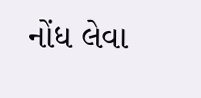નોંધ લેવા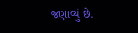જણાવ્યું છે.